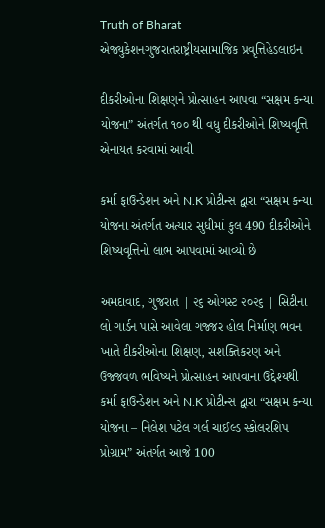Truth of Bharat
એજ્યુકેશનગુજરાતરાષ્ટ્રીયસામાજિક પ્રવૃત્તિહેડલાઇન

દીકરીઓના શિક્ષણને પ્રોત્સાહન આપવા “સક્ષમ કન્યા યોજના” અંતર્ગત ૧૦૦ થી વધુ દીકરીઓને શિષ્યવૃત્તિ એનાયત કરવામાં આવી

કર્મા ફાઉન્ડેશન અને N.K પ્રોટીન્સ દ્વારા “સક્ષમ કન્યા યોજના અંતર્ગત અત્યાર સુધીમાં કુલ 490 દીકરીઓને શિષ્યવૃત્તિનો લાભ આપવામાં આવ્યો છે

અમદાવાદ, ગુજરાત | ૨૬ ઓગસ્ટ ૨૦૨૬ | સિટીના લો ગાર્ડન પાસે આવેલા ગજ્જર હોલ નિર્માણ ભવન ખાતે દીકરીઓના શિક્ષણ, સશક્તિકરણ અને ઉજ્જવળ ભવિષ્યને પ્રોત્સાહન આપવાના ઉદ્દેશ્યથી કર્મા ફાઉન્ડેશન અને N.K પ્રોટીન્સ દ્વારા “સક્ષમ કન્યા યોજના – નિલેશ પટેલ ગર્લ ચાઈલ્ડ સ્કોલરશિપ પ્રોગ્રામ” અંતર્ગત આજે 100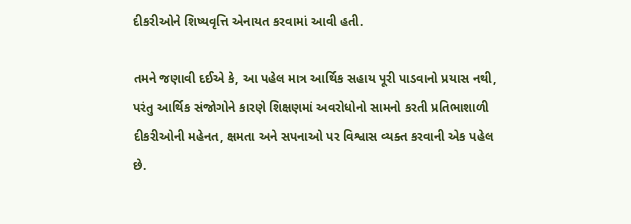દીકરીઓને શિષ્યવૃત્તિ એનાયત કરવામાં આવી હતી.

તમને જણાવી દઈએ કે, આ પહેલ માત્ર આર્થિક સહાય પૂરી પાડવાનો પ્રયાસ નથી, પરંતુ આર્થિક સંજોગોને કારણે શિક્ષણમાં અવરોધોનો સામનો કરતી પ્રતિભાશાળી દીકરીઓની મહેનત, ક્ષમતા અને સપનાઓ પર વિશ્વાસ વ્યક્ત કરવાની એક પહેલ છે.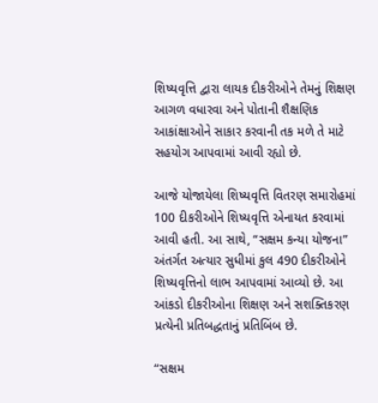શિષ્યવૃત્તિ દ્વારા લાયક દીકરીઓને તેમનું શિક્ષણ આગળ વધારવા અને પોતાની શૈક્ષણિક આકાંક્ષાઓને સાકાર કરવાની તક મળે તે માટે સહયોગ આપવામાં આવી રહ્યો છે.

આજે યોજાયેલા શિષ્યવૃત્તિ વિતરણ સમારોહમાં 100 દીકરીઓને શિષ્યવૃત્તિ એનાયત કરવામાં આવી હતી. આ સાથે, “સક્ષમ કન્યા યોજના” અંતર્ગત અત્યાર સુધીમાં કુલ 490 દીકરીઓને શિષ્યવૃત્તિનો લાભ આપવામાં આવ્યો છે. આ આંકડો દીકરીઓના શિક્ષણ અને સશક્તિકરણ પ્રત્યેની પ્રતિબદ્ધતાનું પ્રતિબિંબ છે.

“સક્ષમ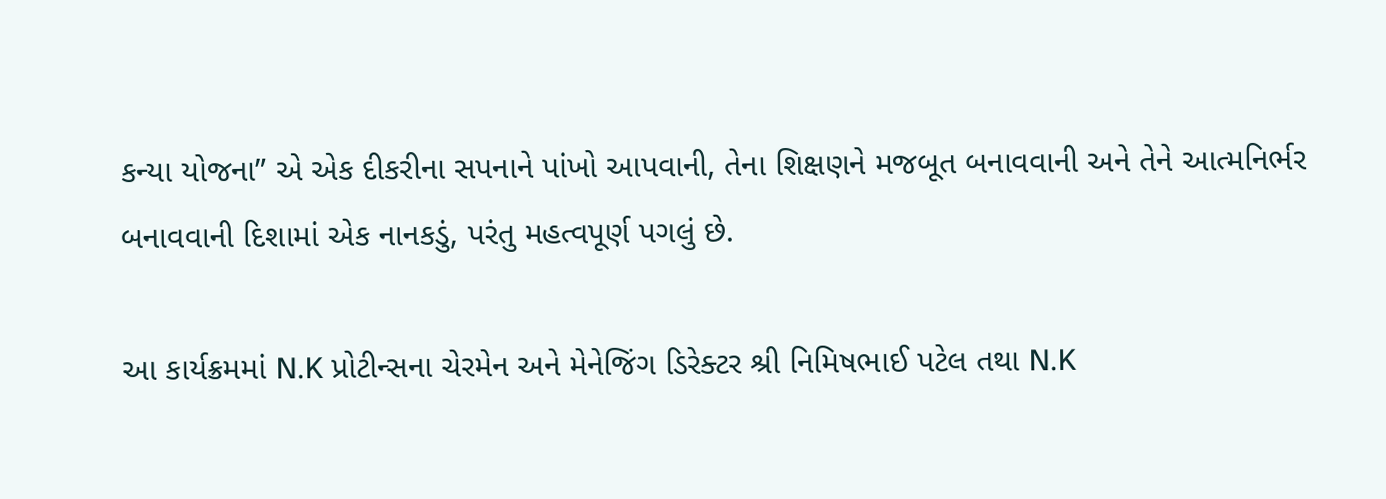કન્યા યોજના” એ એક દીકરીના સપનાને પાંખો આપવાની, તેના શિક્ષણને મજબૂત બનાવવાની અને તેને આત્મનિર્ભર બનાવવાની દિશામાં એક નાનકડું, પરંતુ મહત્વપૂર્ણ પગલું છે.

આ કાર્યક્રમમાં N.K પ્રોટીન્સના ચેરમેન અને મેનેજિંગ ડિરેક્ટર શ્રી નિમિષભાઈ પટેલ તથા N.K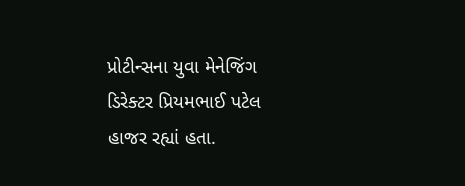પ્રોટીન્સના યુવા મેનેજિંગ ડિરેક્ટર પ્રિયમભાઈ પટેલ હાજર રહ્યાં હતા.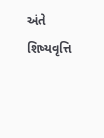અંતે શિષ્યવૃત્તિ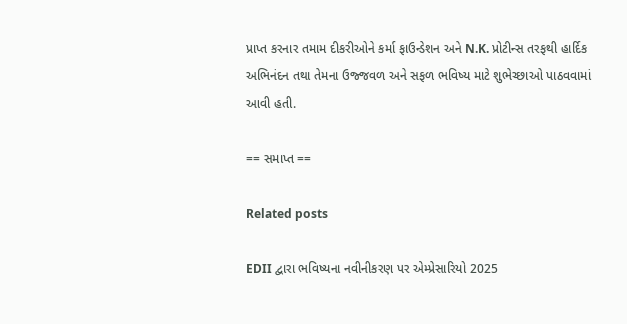પ્રાપ્ત કરનાર તમામ દીકરીઓને કર્મા ફાઉન્ડેશન અને N.K. પ્રોટીન્સ તરફથી હાર્દિક અભિનંદન તથા તેમના ઉજ્જવળ અને સફળ ભવિષ્ય માટે શુભેચ્છાઓ પાઠવવામાં આવી હતી.

== સમાપ્ત ==

Related posts

EDII દ્વારા ભવિષ્યના નવીનીકરણ પર એમ્પ્રેસારિયો 2025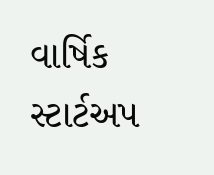વાર્ષિક સ્ટાર્ટઅપ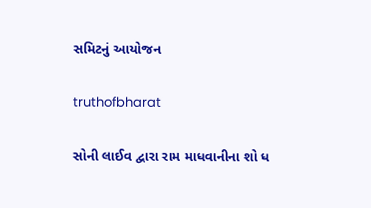સમિટનું આયોજન

truthofbharat

સોની લાઈવ દ્વારા રામ માધવાનીના શો ધ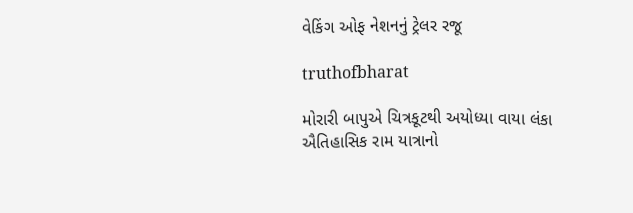વેકિંગ ઓફ નેશનનું ટ્રેલર રજૂ

truthofbharat

મોરારી બાપુએ ચિત્રકૂટથી અયોધ્યા વાયા લંકા ઐતિહાસિક રામ યાત્રાનો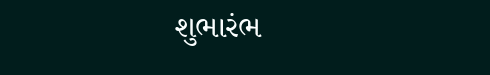શુભારંભ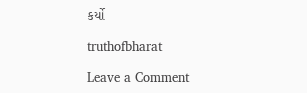કર્યો

truthofbharat

Leave a Comment